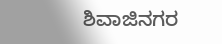ಶಿವಾಜಿನಗರ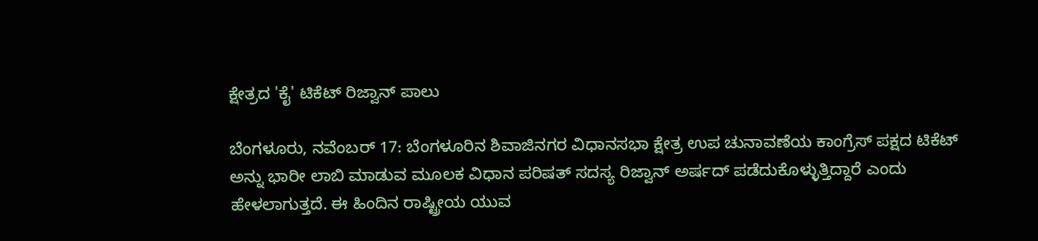ಕ್ಷೇತ್ರದ 'ಕೈ' ಟಿಕೆಟ್ ರಿಜ್ವಾನ್ ಪಾಲು

ಬೆಂಗಳೂರು, ನವೆಂಬರ್ 17: ಬೆಂಗಳೂರಿನ ಶಿವಾಜಿನಗರ ವಿಧಾನಸಭಾ ಕ್ಷೇತ್ರ ಉಪ ಚುನಾವಣೆಯ ಕಾಂಗ್ರೆಸ್ ಪಕ್ಷದ ಟಿಕೆಟ್ ಅನ್ನು ಭಾರೀ ಲಾಬಿ ಮಾಡುವ ಮೂಲಕ ವಿಧಾನ ಪರಿಷತ್ ಸದಸ್ಯ ರಿಜ್ವಾನ್ ಅರ್ಷದ್ ಪಡೆದುಕೊಳ್ಳುತ್ತಿದ್ದಾರೆ ಎಂದು ಹೇಳಲಾಗುತ್ತದೆ. ಈ ಹಿಂದಿನ ರಾಷ್ಟ್ರೀಯ ಯುವ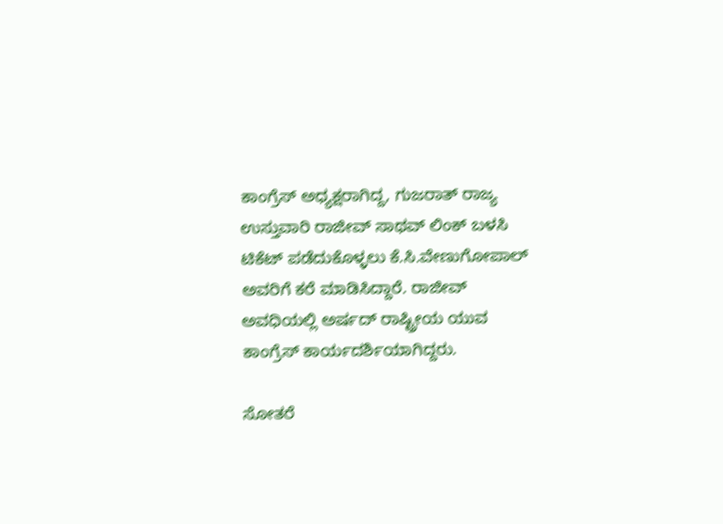ಕಾಂಗ್ರೆಸ್ ಅಧ್ಯಕ್ಷರಾಗಿದ್ದ, ಗುಜರಾತ್ ರಾಜ್ಯ ಉಸ್ತುವಾರಿ ರಾಜೀವ್ ಸಾಥವ್ ಲಿಂಕ್ ಬಳಸಿ ಟಿಕೆಟ್ ಪಡೆದುಕೊಳ್ಳಲು ಕೆ.ಸಿ.ವೇಣುಗೋಪಾಲ್ ಅವರಿಗೆ ಕರೆ ಮಾಡಿಸಿದ್ದಾರೆ. ರಾಜೀವ್ ಅವಧಿಯಲ್ಲಿ ಅರ್ಷದ್ ರಾಷ್ಟ್ರೀಯ ಯುವ ಕಾಂಗ್ರೆಸ್ ಕಾರ್ಯದರ್ಶಿಯಾಗಿದ್ದರು.

ಸೋತರೆ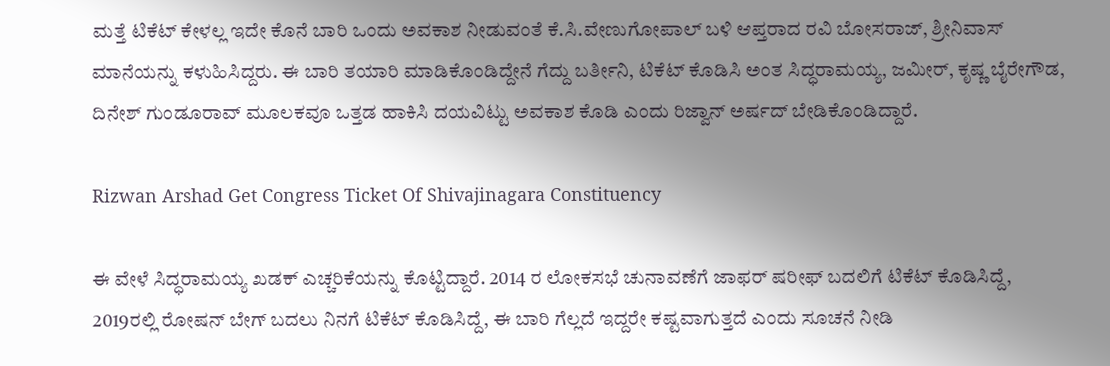ಮತ್ತೆ ಟಿಕೆಟ್ ಕೇಳಲ್ಲ ಇದೇ ಕೊನೆ ಬಾರಿ ಒಂದು ಅವಕಾಶ ನೀಡುವಂತೆ ಕೆ.ಸಿ.ವೇಣುಗೋಪಾಲ್ ಬಳಿ ಆಪ್ತರಾದ ರವಿ ಬೋಸರಾಜ್, ಶ್ರೀನಿವಾಸ್ ಮಾನೆಯನ್ನು ಕಳುಹಿಸಿದ್ದರು. ಈ ಬಾರಿ ತಯಾರಿ ಮಾಡಿಕೊಂಡಿದ್ದೇನೆ ಗೆದ್ದು ಬರ್ತೀನಿ, ಟಿಕೆಟ್ ಕೊಡಿಸಿ ಅಂತ ಸಿದ್ಧರಾಮಯ್ಯ, ಜಮೀರ್, ಕೃಷ್ಣ ಬೈರೇಗೌಡ, ದಿನೇಶ್ ಗುಂಡೂರಾವ್ ಮೂಲಕವೂ ಒತ್ತಡ ಹಾಕಿಸಿ ದಯವಿಟ್ಟು ಅವಕಾಶ ಕೊಡಿ ಎಂದು ರಿಜ್ವಾನ್ ಅರ್ಷದ್ ಬೇಡಿಕೊಂಡಿದ್ದಾರೆ.

Rizwan Arshad Get Congress Ticket Of Shivajinagara Constituency

ಈ ವೇಳೆ ಸಿದ್ಧರಾಮಯ್ಯ ಖಡಕ್ ಎಚ್ಚರಿಕೆಯನ್ನು ಕೊಟ್ಟಿದ್ದಾರೆ. 2014 ರ ಲೋಕಸಭೆ ಚುನಾವಣೆಗೆ ಜಾಫರ್ ‍ಷರೀಫ್ ಬದಲಿಗೆ ಟಿಕೆಟ್ ಕೊಡಿಸಿದ್ದೆ, 2019ರಲ್ಲಿ ರೋಷನ್ ಬೇಗ್ ಬದಲು ನಿನಗೆ ಟಿಕೆಟ್ ಕೊಡಿಸಿದ್ದೆ, ಈ ಬಾರಿ ಗೆಲ್ಲದೆ ಇದ್ದರೇ ಕಷ್ಟವಾಗುತ್ತದೆ ಎಂದು ಸೂಚನೆ ನೀಡಿ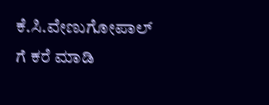ಕೆ.ಸಿ.ವೇಣುಗೋಪಾಲ್ ಗೆ ಕರೆ ಮಾಡಿ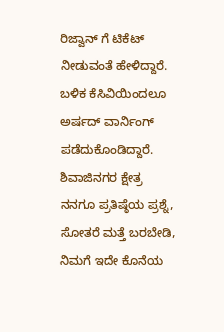ರಿಜ್ವಾನ್ ಗೆ ಟಿಕೆಟ್ ನೀಡುವಂತೆ ಹೇಳಿದ್ದಾರೆ. ಬಳಿಕ ಕೆಸಿವಿಯಿಂದಲೂ ಅರ್ಷದ್ ವಾರ್ನಿಂಗ್ ಪಡೆದುಕೊಂಡಿದ್ದಾರೆ. ಶಿವಾಜಿನಗರ ಕ್ಷೇತ್ರ ನನಗೂ ಪ್ರತಿ‍ಷ್ಠೆಯ ಪ್ರಶ್ನೆ, ಸೋತರೆ ಮತ್ತೆ ಬರಬೇಡಿ, ನಿಮಗೆ ಇದೇ ಕೊನೆಯ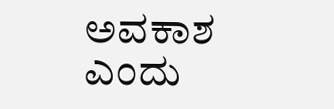ಅವಕಾಶ ಎಂದು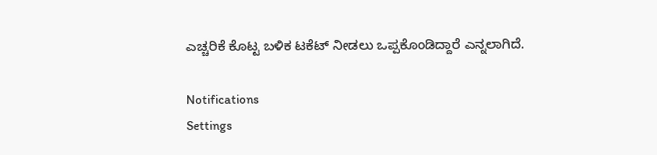ಎಚ್ಚರಿಕೆ ಕೊಟ್ಟ ಬಳಿಕ ಟಕೆಟ್ ನೀಡಲು ಒಪ್ಪಕೊಂಡಿದ್ದಾರೆ ಎನ್ನಲಾಗಿದೆ.

Notifications
Settings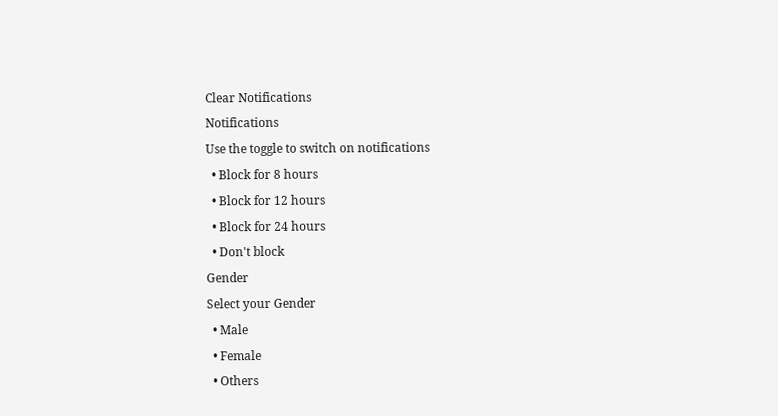Clear Notifications
Notifications
Use the toggle to switch on notifications
  • Block for 8 hours
  • Block for 12 hours
  • Block for 24 hours
  • Don't block
Gender
Select your Gender
  • Male
  • Female
  • Others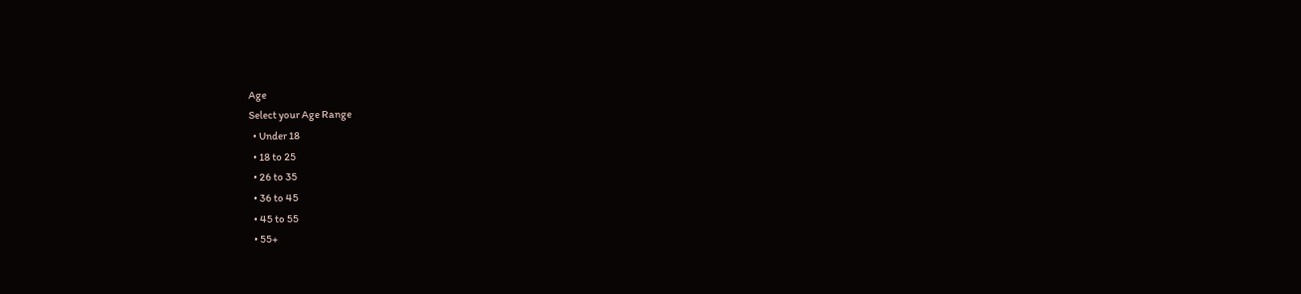Age
Select your Age Range
  • Under 18
  • 18 to 25
  • 26 to 35
  • 36 to 45
  • 45 to 55
  • 55+